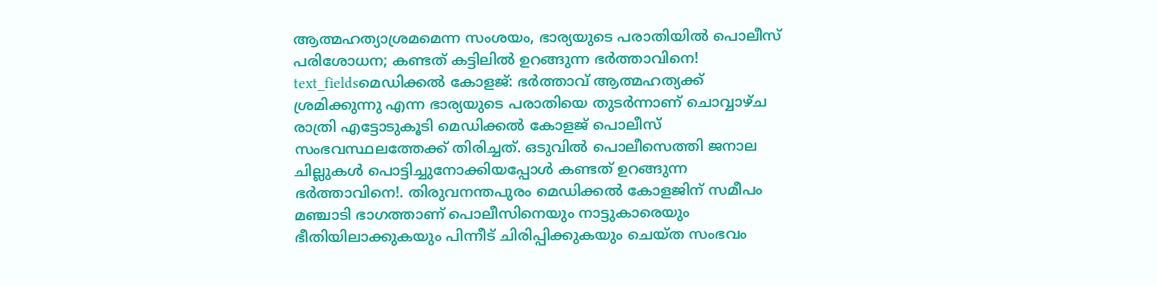ആത്മഹത്യാശ്രമമെന്ന സംശയം, ഭാര്യയുടെ പരാതിയിൽ പൊലീസ് പരിശോധന; കണ്ടത് കട്ടിലിൽ ഉറങ്ങുന്ന ഭർത്താവിനെ!
text_fieldsമെഡിക്കൽ കോളജ്: ഭർത്താവ് ആത്മഹത്യക്ക് ശ്രമിക്കുന്നു എന്ന ഭാര്യയുടെ പരാതിയെ തുടർന്നാണ് ചൊവ്വാഴ്ച രാത്രി എട്ടോടുകൂടി മെഡിക്കൽ കോളജ് പൊലീസ് സംഭവസ്ഥലത്തേക്ക് തിരിച്ചത്. ഒടുവിൽ പൊലീസെത്തി ജനാല ചില്ലുകൾ പൊട്ടിച്ചുനോക്കിയപ്പോൾ കണ്ടത് ഉറങ്ങുന്ന ഭർത്താവിനെ!. തിരുവനന്തപുരം മെഡിക്കൽ കോളജിന് സമീപം മഞ്ചാടി ഭാഗത്താണ് പൊലീസിനെയും നാട്ടുകാരെയും ഭീതിയിലാക്കുകയും പിന്നീട് ചിരിപ്പിക്കുകയും ചെയ്ത സംഭവം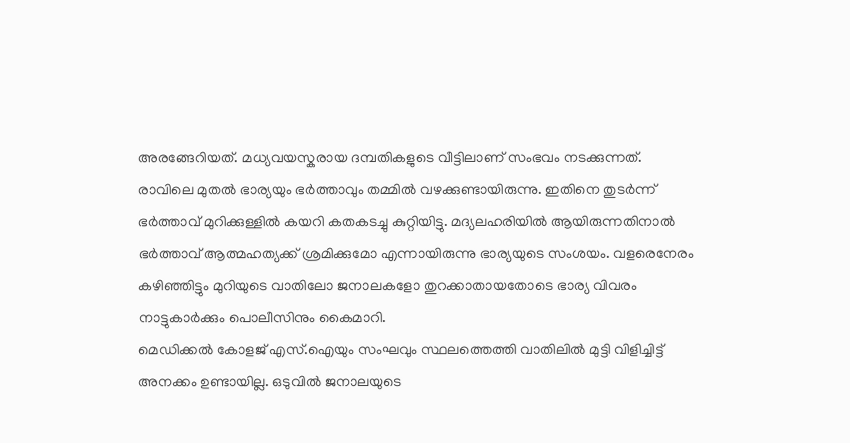അരങ്ങേറിയത്. മധ്യവയസ്കരായ ദമ്പതികളുടെ വീട്ടിലാണ് സംഭവം നടക്കുന്നത്.
രാവിലെ മുതൽ ഭാര്യയും ഭർത്താവും തമ്മിൽ വഴക്കുണ്ടായിരുന്നു. ഇതിനെ തുടർന്ന് ഭർത്താവ് മുറിക്കുള്ളിൽ കയറി കതകടച്ചു കുറ്റിയിട്ടു. മദ്യലഹരിയിൽ ആയിരുന്നതിനാൽ ഭർത്താവ് ആത്മഹത്യക്ക് ശ്രമിക്കുമോ എന്നായിരുന്നു ഭാര്യയുടെ സംശയം. വളരെനേരം കഴിഞ്ഞിട്ടും മുറിയുടെ വാതിലോ ജനാലകളോ തുറക്കാതായതോടെ ഭാര്യ വിവരം നാട്ടുകാർക്കും പൊലീസിനും കൈമാറി.
മെഡിക്കൽ കോളജ് എസ്.ഐയും സംഘവും സ്ഥലത്തെത്തി വാതിലിൽ മുട്ടി വിളിച്ചിട്ട് അനക്കം ഉണ്ടായില്ല. ഒടുവിൽ ജനാലയുടെ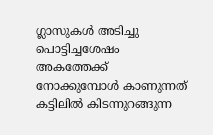ഗ്ലാസുകൾ അടിച്ചു പൊട്ടിച്ചശേഷം അകത്തേക്ക് നോക്കുമ്പോൾ കാണുന്നത് കട്ടിലിൽ കിടന്നുറങ്ങുന്ന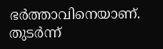ഭർത്താവിനെയാണ്. തുടർന്ന്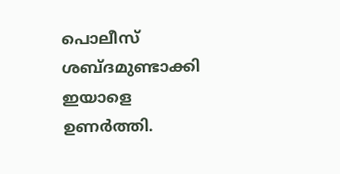പൊലീസ് ശബ്ദമുണ്ടാക്കി ഇയാളെ ഉണർത്തി.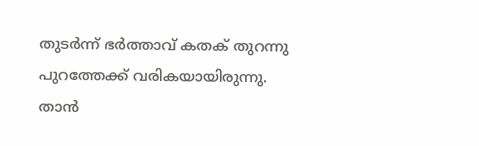തുടർന്ന് ഭർത്താവ് കതക് തുറന്നു പുറത്തേക്ക് വരികയായിരുന്നു. താൻ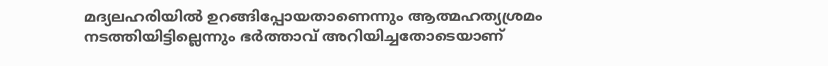മദ്യലഹരിയിൽ ഉറങ്ങിപ്പോയതാണെന്നും ആത്മഹത്യശ്രമം നടത്തിയിട്ടില്ലെന്നും ഭർത്താവ് അറിയിച്ചതോടെയാണ്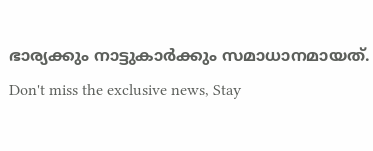ഭാര്യക്കും നാട്ടുകാർക്കും സമാധാനമായത്.
Don't miss the exclusive news, Stay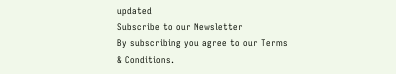updated
Subscribe to our Newsletter
By subscribing you agree to our Terms & Conditions.